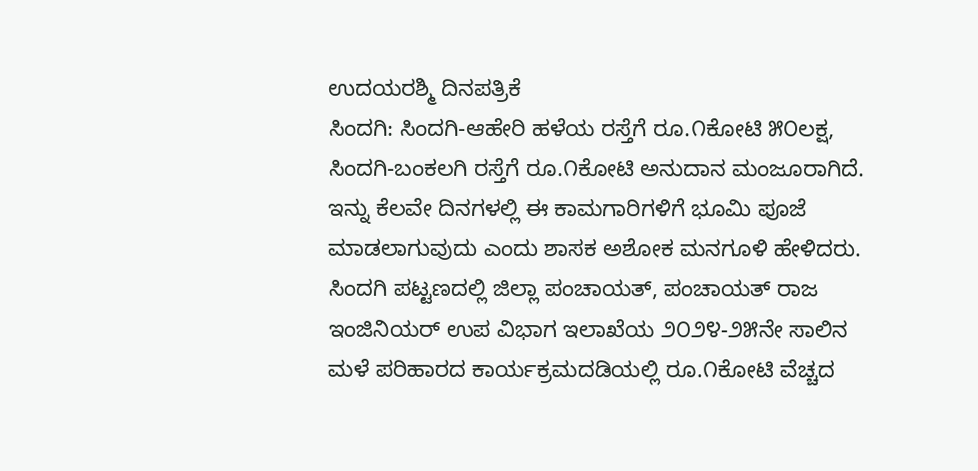ಉದಯರಶ್ಮಿ ದಿನಪತ್ರಿಕೆ
ಸಿಂದಗಿ: ಸಿಂದಗಿ-ಆಹೇರಿ ಹಳೆಯ ರಸ್ತೆಗೆ ರೂ.೧ಕೋಟಿ ೫೦ಲಕ್ಷ, ಸಿಂದಗಿ-ಬಂಕಲಗಿ ರಸ್ತೆಗೆ ರೂ.೧ಕೋಟಿ ಅನುದಾನ ಮಂಜೂರಾಗಿದೆ. ಇನ್ನು ಕೆಲವೇ ದಿನಗಳಲ್ಲಿ ಈ ಕಾಮಗಾರಿಗಳಿಗೆ ಭೂಮಿ ಪೂಜೆ ಮಾಡಲಾಗುವುದು ಎಂದು ಶಾಸಕ ಅಶೋಕ ಮನಗೂಳಿ ಹೇಳಿದರು.
ಸಿಂದಗಿ ಪಟ್ಟಣದಲ್ಲಿ ಜಿಲ್ಲಾ ಪಂಚಾಯತ್, ಪಂಚಾಯತ್ ರಾಜ ಇಂಜಿನಿಯರ್ ಉಪ ವಿಭಾಗ ಇಲಾಖೆಯ ೨೦೨೪-೨೫ನೇ ಸಾಲಿನ ಮಳೆ ಪರಿಹಾರದ ಕಾರ್ಯಕ್ರಮದಡಿಯಲ್ಲಿ ರೂ.೧ಕೋಟಿ ವೆಚ್ಚದ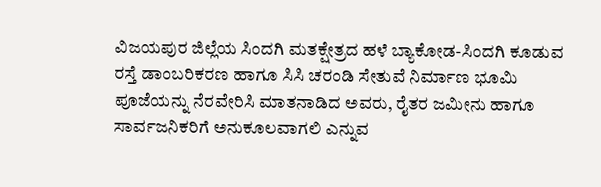ವಿಜಯಪುರ ಜಿಲ್ಲೆಯ ಸಿಂದಗಿ ಮತಕ್ಷೇತ್ರದ ಹಳೆ ಬ್ಯಾಕೋಡ-ಸಿಂದಗಿ ಕೂಡುವ ರಸ್ತೆ ಡಾಂಬರಿಕರಣ ಹಾಗೂ ಸಿಸಿ ಚರಂಡಿ ಸೇತುವೆ ನಿರ್ಮಾಣ ಭೂಮಿ ಪೂಜೆಯನ್ನು ನೆರವೇರಿಸಿ ಮಾತನಾಡಿದ ಅವರು, ರೈತರ ಜಮೀನು ಹಾಗೂ ಸಾರ್ವಜನಿಕರಿಗೆ ಅನುಕೂಲವಾಗಲಿ ಎನ್ನುವ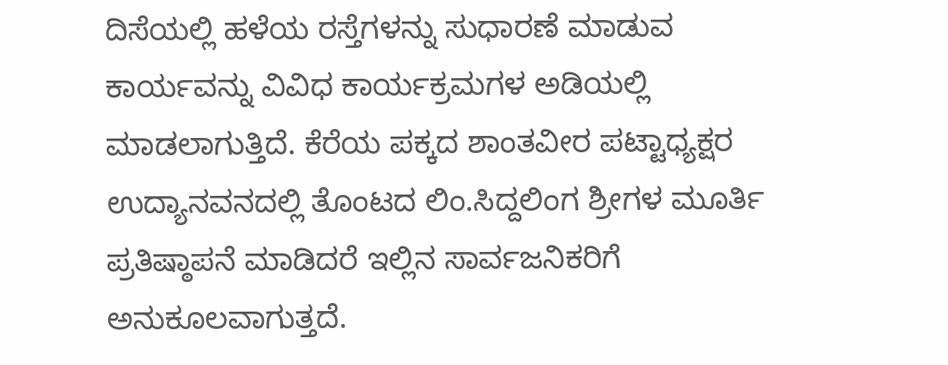ದಿಸೆಯಲ್ಲಿ ಹಳೆಯ ರಸ್ತೆಗಳನ್ನು ಸುಧಾರಣೆ ಮಾಡುವ ಕಾರ್ಯವನ್ನು ವಿವಿಧ ಕಾರ್ಯಕ್ರಮಗಳ ಅಡಿಯಲ್ಲಿ ಮಾಡಲಾಗುತ್ತಿದೆ. ಕೆರೆಯ ಪಕ್ಕದ ಶಾಂತವೀರ ಪಟ್ಟಾಧ್ಯಕ್ಷರ ಉದ್ಯಾನವನದಲ್ಲಿ ತೊಂಟದ ಲಿಂ.ಸಿದ್ದಲಿಂಗ ಶ್ರೀಗಳ ಮೂರ್ತಿ ಪ್ರತಿಷ್ಠಾಪನೆ ಮಾಡಿದರೆ ಇಲ್ಲಿನ ಸಾರ್ವಜನಿಕರಿಗೆ ಅನುಕೂಲವಾಗುತ್ತದೆ.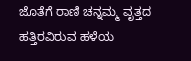ಜೊತೆಗೆ ರಾಣಿ ಚನ್ನಮ್ಮ ವೃತ್ತದ ಹತ್ತಿರವಿರುವ ಹಳೆಯ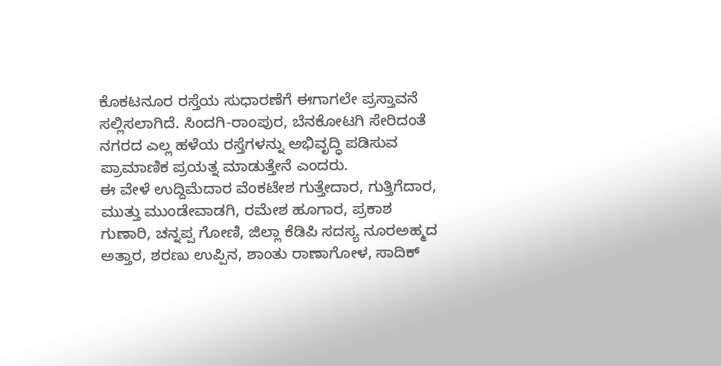ಕೊಕಟನೂರ ರಸ್ತೆಯ ಸುಧಾರಣೆಗೆ ಈಗಾಗಲೇ ಪ್ರಸ್ತಾವನೆ ಸಲ್ಲಿಸಲಾಗಿದೆ. ಸಿಂದಗಿ-ರಾಂಪುರ, ಬೆನಕೋಟಗಿ ಸೇರಿದಂತೆ ನಗರದ ಎಲ್ಲ ಹಳೆಯ ರಸ್ತೆಗಳನ್ನು ಅಭಿವೃದ್ಧಿ ಪಡಿಸುವ ಪ್ರಾಮಾಣಿಕ ಪ್ರಯತ್ನ ಮಾಡುತ್ತೇನೆ ಎಂದರು.
ಈ ವೇಳೆ ಉದ್ದಿಮೆದಾರ ವೆಂಕಟೇಶ ಗುತ್ತೇದಾರ, ಗುತ್ತಿಗೆದಾರ, ಮುತ್ತು ಮುಂಡೇವಾಡಗಿ, ರಮೇಶ ಹೂಗಾರ, ಪ್ರಕಾಶ ಗುಣಾರಿ, ಚನ್ನಪ್ಪ ಗೋಣಿ, ಜಿಲ್ಲಾ ಕೆಡಿಪಿ ಸದಸ್ಯ ನೂರಅಹ್ಮದ ಅತ್ತಾರ, ಶರಣು ಉಪ್ಪಿನ, ಶಾಂತು ರಾಣಾಗೋಳ, ಸಾದಿಕ್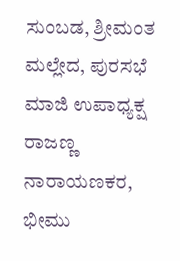ಸುಂಬಡ, ಶ್ರೀಮಂತ ಮಲ್ಲೇದ, ಪುರಸಭೆ ಮಾಜಿ ಉಪಾಧ್ಯಕ್ಷ ರಾಜಣ್ಣ ನಾರಾಯಣಕರ, ಭೀಮು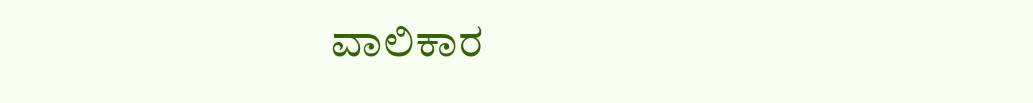ವಾಲಿಕಾರ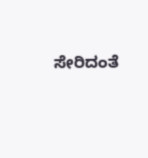ಸೇರಿದಂತೆ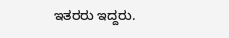ಇತರರು ಇದ್ದರು.